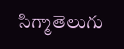సిగ్మాతెలుగు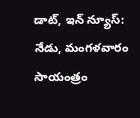డాట్, ఇన్ న్యూస్: నేడు, మంగళవారం సాయంత్రం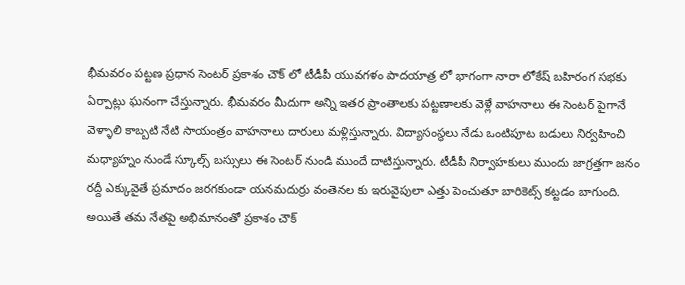భీమవరం పట్టణ ప్రధాన సెంటర్ ప్రకాశం చౌక్ లో టీడీపీ యువగళం పాదయాత్ర లో భాగంగా నారా లోకేష్ బహిరంగ సభకు ఏర్పాట్లు ఘనంగా చేస్తున్నారు. భీమవరం మీదుగా అన్ని ఇతర ప్రాంతాలకు పట్టణాలకు వెళ్లే వాహనాలు ఈ సెంటర్ పైగానే వెళ్ళాలి కాబ్బటి నేటి సాయంత్రం వాహనాలు దారులు మళ్లిస్తున్నారు. విద్యాసంస్థలు నేడు ఒంటిపూట బడులు నిర్వహించి మధ్యాహ్నం నుండే స్కూల్స్ బస్సులు ఈ సెంటర్ నుండి ముందే దాటిస్తున్నారు. టీడీపీ నిర్వాహకులు ముందు జాగ్రత్తగా జనం రద్దీ ఎక్కువైతే ప్రమాదం జరగకుండా యనమదుర్రు వంతెనల కు ఇరువైపులా ఎత్తు పెంచుతూ బారికెట్స్ కట్టడం బాగుంది. అయితే తమ నేతపై అభిమానంతో ప్రకాశం చౌక్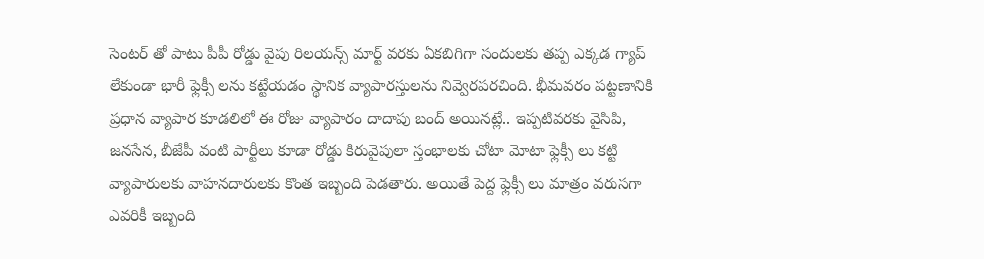సెంటర్ తో పాటు పీపీ రోడ్డు వైపు రిలయన్స్ మార్ట్ వరకు ఏకబిగిగా సందులకు తప్ప ఎక్కడ గ్యాప్ లేకుండా భారీ ఫ్లెక్సీ లను కట్టేయడం స్థానిక వ్యాపారస్తులను నివ్వెరపరచింది. భీమవరం పట్టణానికి ప్రధాన వ్యాపార కూడలిలో ఈ రోజు వ్యాపారం దాదాపు బంద్ అయినట్లే.. ఇప్పటివరకు వైసిపి, జనసేన, బీజేపీ వంటి పార్టీలు కూడా రోడ్డు కిరువైపులా స్తంభాలకు చోటా మోటా ఫ్లెక్సీ లు కట్టి వ్యాపారులకు వాహనదారులకు కొంత ఇబ్బంది పెడతారు. అయితే పెద్ద ఫ్లెక్సీ లు మాత్రం వరుసగా ఎవరికీ ఇబ్బంది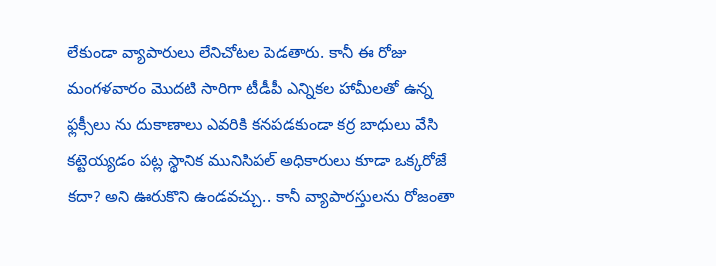లేకుండా వ్యాపారులు లేనిచోటల పెడతారు. కానీ ఈ రోజు మంగళవారం మొదటి సారిగా టీడీపీ ఎన్నికల హామీలతో ఉన్న ఫ్లక్సీలు ను దుకాణాలు ఎవరికి కనపడకుండా కర్ర బాధులు వేసి కట్టెయ్యడం పట్ల స్థానిక మునిసిపల్ అధికారులు కూడా ఒక్కరోజే కదా? అని ఊరుకొని ఉండవచ్చు.. కానీ వ్యాపారస్తులను రోజంతా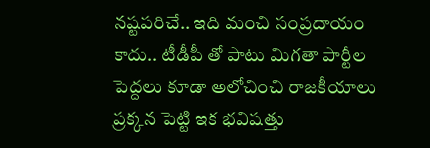నష్టపరిచే.. ఇది మంచి సంప్రదాయం కాదు.. టీడీపీ తో పాటు మిగతా పార్టీల పెద్దలు కూడా అలోచించి రాజకీయాలు ప్రక్కన పెట్టి ఇక భవిషత్తు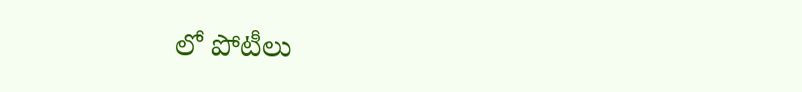లో పోటీలు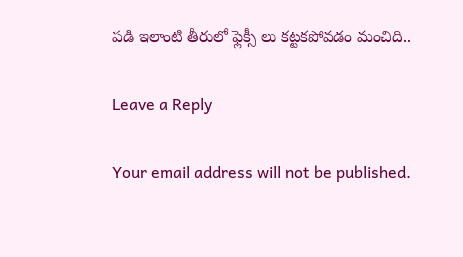పడి ఇలాంటి తీరులో ఫ్లెక్సీ లు కట్టకపోవడం మంచిది..

Leave a Reply

Your email address will not be published.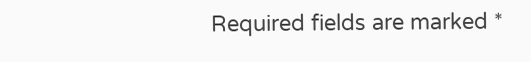Required fields are marked *